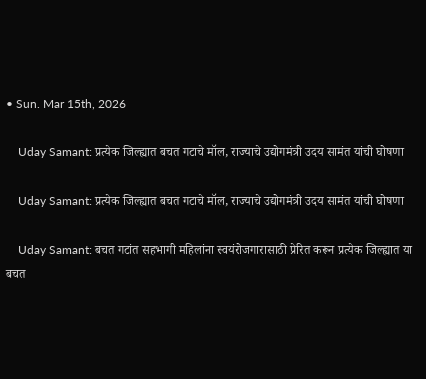• Sun. Mar 15th, 2026

    Uday Samant: प्रत्येक जिल्ह्यात बचत गटाचे मॉल, राज्याचे उद्योगमंत्री उदय सामंत यांची घोषणा

    Uday Samant: प्रत्येक जिल्ह्यात बचत गटाचे मॉल, राज्याचे उद्योगमंत्री उदय सामंत यांची घोषणा

    Uday Samant: बचत गटांत सहभागी महिलांना स्वयंरोजगारासाठी प्रेरित करून प्रत्येक जिल्ह्यात या बचत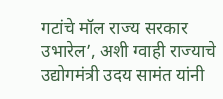गटांचे मॉल राज्य सरकार उभारेल’, अशी ग्वाही राज्याचे उद्योगमंत्री उदय सामंत यांनी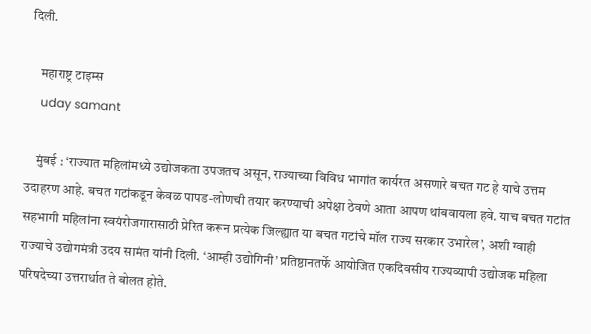दिली.

    महाराष्ट्र टाइम्स
    uday samant

    मुंबई : ‘राज्यात महिलांमध्ये उद्योजकता उपजतच असून, राज्याच्या विविध भागांत कार्यरत असणारे बचत गट हे याचे उत्तम उदाहरण आहे. बचत गटांकडून केवळ पापड-लोणची तयार करण्याची अपेक्षा ठेवणे आता आपण थांबवायला हवे. याच बचत गटांत सहभागी महिलांना स्वयंरोजगारासाठी प्रेरित करून प्रत्येक जिल्ह्यात या बचत गटांचे मॉल राज्य सरकार उभारेल’, अशी ग्वाही राज्याचे उद्योगमंत्री उदय सामंत यांनी दिली. ‘आम्ही उद्योगिनी’ प्रतिष्ठानतर्फे आयोजित एकदिवसीय राज्यव्यापी उद्योजक महिला परिषदेच्या उत्तरार्धात ते बोलत होते.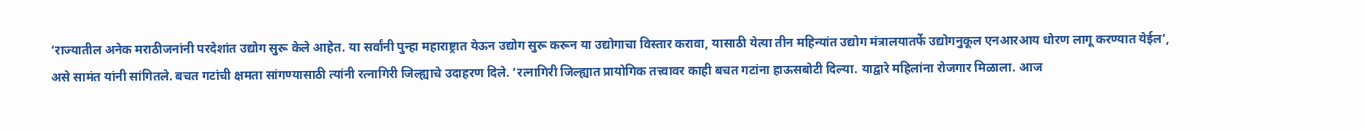‘राज्यातील अनेक मराठीजनांनी परदेशांत उद्योग सुरू केले आहेत. या सर्वांनी पुन्हा महाराष्ट्रात येऊन उद्योग सुरू करून या उद्योगाचा विस्तार करावा, यासाठी येत्या तीन महिन्यांत उद्योग मंत्रालयातर्फे उद्योगनुकूल एनआरआय धोरण लागू करण्यात येईल’, असे सामंत यांनी सांगितले. बचत गटांची क्षमता सांगण्यासाठी त्यांनी रत्नागिरी जिल्ह्याचे उदाहरण दिले. ‘रत्नागिरी जिल्ह्यात प्रायोगिक तत्त्वावर काही बचत गटांना हाऊसबोटी दिल्या. याद्वारे महिलांना रोजगार मिळाला. आज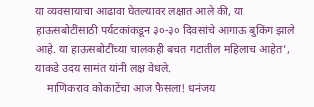या व्यवसायाचा आढावा घेतल्यावर लक्षात आले की, या हाऊसबोटींसाठी पर्यटकांकडून ३०-३० दिवसांचे आगाऊ बुकिंग झाले आहे. या हाऊसबोटींच्या चालकही बचत गटातील महिलाच आहेत’, याकडे उदय सामंत यांनी लक्ष वेधले.
    माणिकराव कोकाटेंचा आज फैसला! धनंजय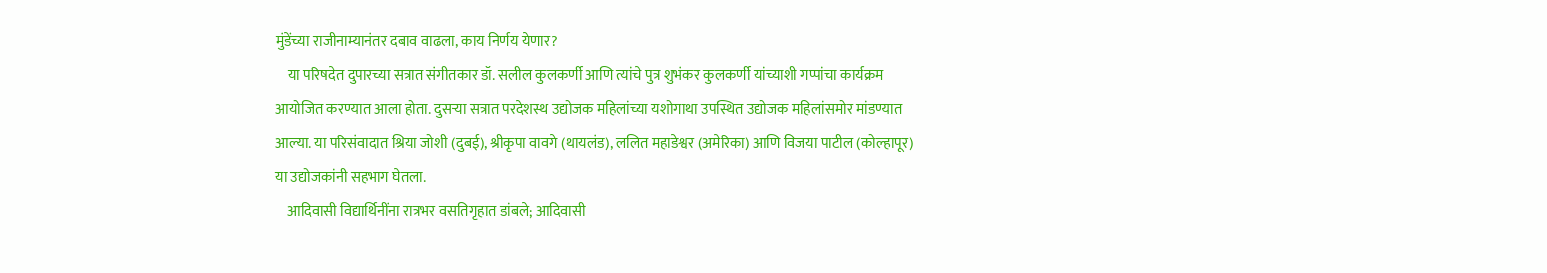मुंडेंच्या राजीनाम्यानंतर दबाव वाढला, काय निर्णय येणार?
    या परिषदेत दुपारच्या सत्रात संगीतकार डॉ. सलील कुलकर्णी आणि त्यांचे पुत्र शुभंकर कुलकर्णी यांच्याशी गप्पांचा कार्यक्रम आयोजित करण्यात आला होता. दुसऱ्या सत्रात परदेशस्थ उद्योजक महिलांच्या यशोगाथा उपस्थित उद्योजक महिलांसमोर मांडण्यात आल्या. या परिसंवादात श्रिया जोशी (दुबई), श्रीकृपा वावगे (थायलंड), ललित महाडेश्वर (अमेरिका) आणि विजया पाटील (कोल्हापूर) या उद्योजकांनी सहभाग घेतला.
    आदिवासी विद्यार्थिनींना रात्रभर वसतिगृहात डांबले; आदिवासी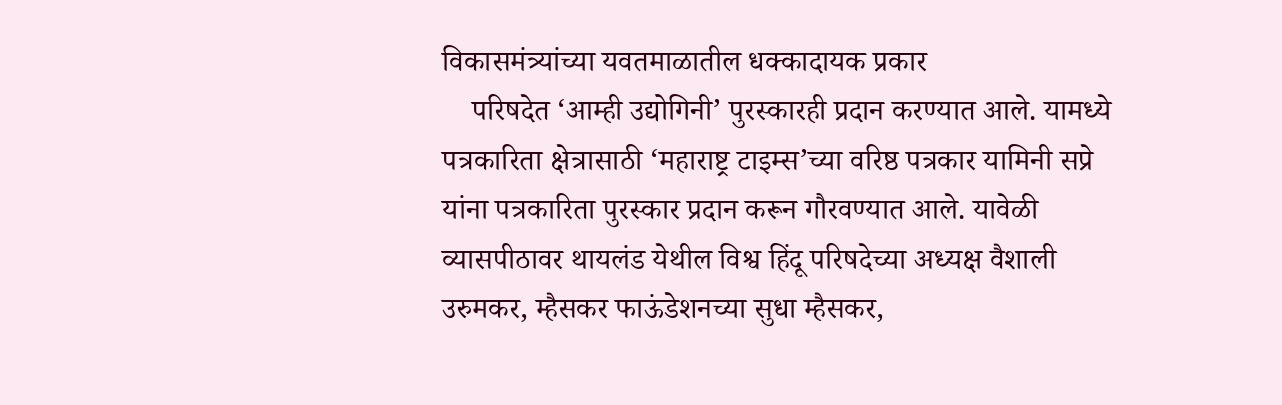विकासमंत्र्यांच्या यवतमाळातील धक्कादायक प्रकार
    परिषदेत ‘आम्ही उद्योगिनी’ पुरस्कारही प्रदान करण्यात आले. यामध्ये पत्रकारिता क्षेत्रासाठी ‘महाराष्ट्र टाइम्स’च्या वरिष्ठ पत्रकार यामिनी सप्रे यांना पत्रकारिता पुरस्कार प्रदान करून गौरवण्यात आले. यावेळी व्यासपीठावर थायलंड येथील विश्व हिंदू परिषदेच्या अध्यक्ष वैशाली उरुमकर, म्हैसकर फाऊंडेशनच्या सुधा म्हैसकर,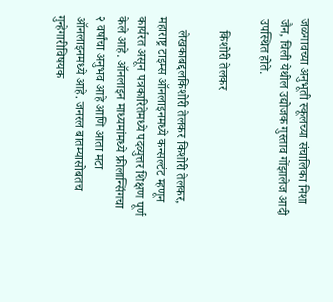जळगावच्या अनुभूती स्कूलच्या संचालिका निशा जैन, चिली येथील उद्योजक गुस्ताव गोंझालेज आदी उपस्थित होते.

    किशोरी तेलकर

    लेखकाबद्दलकिशोरी तेलकर किशोरी तेलकर, महाराष्ट्र टाइम्स ऑनलाइनमध्ये कन्सल्टंट म्हणून कार्यरत असून पत्रकारितेमध्ये पदव्युत्तर शिक्षण पूर्ण केले आहे. ऑनलाइन माध्यमांमध्ये फ्रीलान्सिंगचा २ वर्षांचा अनुभव आहे आणि आता मटा ऑनलाइनमध्ये आहे. जनरल बातम्यासोबतच गुन्हेगारीविषयक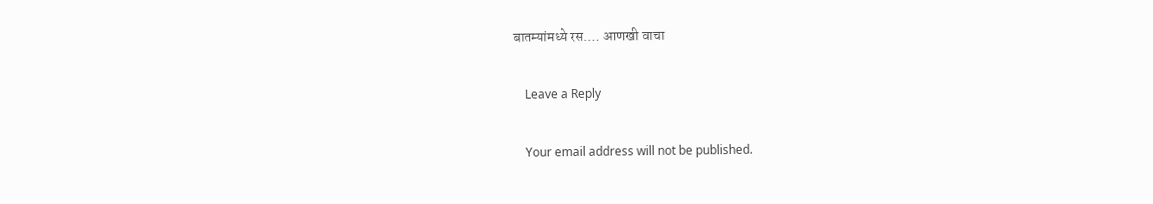बातम्यांमध्ये रस.… आणखी वाचा

    Leave a Reply

    Your email address will not be published.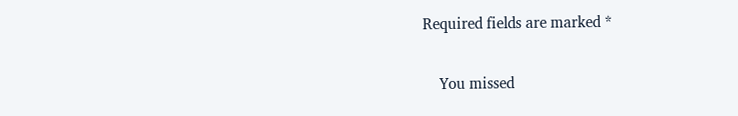Required fields are marked *

    You missed